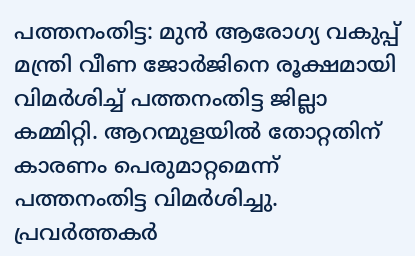പത്തനംതിട്ട: മുൻ ആരോഗ്യ വകുപ്പ് മന്ത്രി വീണ ജോർജിനെ രൂക്ഷമായി വിമർശിച്ച് പത്തനംതിട്ട ജില്ലാ കമ്മിറ്റി. ആറന്മുളയിൽ തോറ്റതിന് കാരണം പെരുമാറ്റമെന്ന് പത്തനംതിട്ട വിമർശിച്ചു. പ്രവർത്തകർ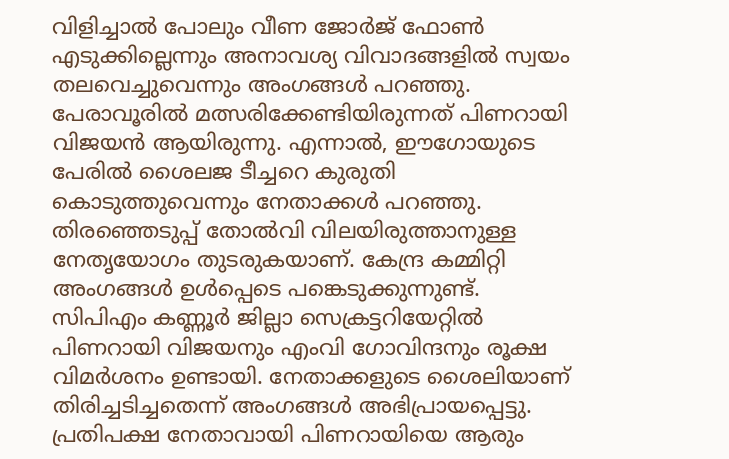വിളിച്ചാൽ പോലും വീണ ജോർജ് ഫോൺ എടുക്കില്ലെന്നും അനാവശ്യ വിവാദങ്ങളിൽ സ്വയം തലവെച്ചുവെന്നും അംഗങ്ങൾ പറഞ്ഞു. പേരാവൂരിൽ മത്സരിക്കേണ്ടിയിരുന്നത് പിണറായി വിജയൻ ആയിരുന്നു. എന്നാൽ, ഈഗോയുടെ പേരിൽ ശൈലജ ടീച്ചറെ കുരുതി കൊടുത്തുവെന്നും നേതാക്കൾ പറഞ്ഞു. തിരഞ്ഞെടുപ്പ് തോൽവി വിലയിരുത്താനുള്ള നേതൃയോഗം തുടരുകയാണ്. കേന്ദ്ര കമ്മിറ്റി അംഗങ്ങൾ ഉൾപ്പെടെ പങ്കെടുക്കുന്നുണ്ട്.
സിപിഎം കണ്ണൂർ ജില്ലാ സെക്രട്ടറിയേറ്റിൽ പിണറായി വിജയനും എംവി ഗോവിന്ദനും രൂക്ഷ വിമർശനം ഉണ്ടായി. നേതാക്കളുടെ ശൈലിയാണ് തിരിച്ചടിച്ചതെന്ന് അംഗങ്ങൾ അഭിപ്രായപ്പെട്ടു. പ്രതിപക്ഷ നേതാവായി പിണറായിയെ ആരും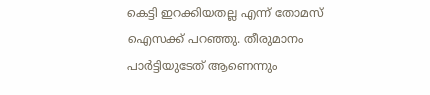കെട്ടി ഇറക്കിയതല്ല എന്ന് തോമസ് ഐസക്ക് പറഞ്ഞു. തീരുമാനം പാർട്ടിയുടേത് ആണെന്നും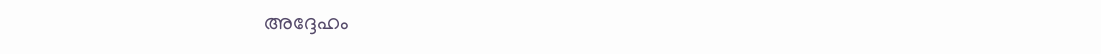അദ്ദേഹം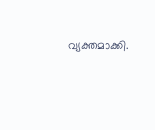വ്യക്തമാക്കി.